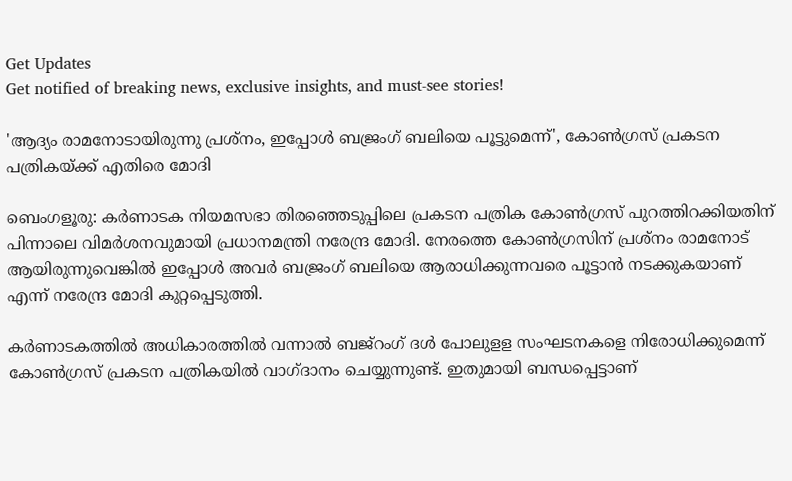Get Updates
Get notified of breaking news, exclusive insights, and must-see stories!

'ആദ്യം രാമനോടായിരുന്നു പ്രശ്നം, ഇപ്പോൾ ബജ്രംഗ് ബലിയെ പൂട്ടുമെന്ന്', കോൺഗ്രസ് പ്രകടന പത്രികയ്ക്ക് എതിരെ മോദി

ബെംഗളൂരു: കര്‍ണാടക നിയമസഭാ തിരഞ്ഞെടുപ്പിലെ പ്രകടന പത്രിക കോണ്‍ഗ്രസ് പുറത്തിറക്കിയതിന് പിന്നാലെ വിമര്‍ശനവുമായി പ്രധാനമന്ത്രി നരേന്ദ്ര മോദി. നേരത്തെ കോണ്‍ഗ്രസിന് പ്രശ്‌നം രാമനോട് ആയിരുന്നുവെങ്കില്‍ ഇപ്പോള്‍ അവര്‍ ബജ്രംഗ് ബലിയെ ആരാധിക്കുന്നവരെ പൂട്ടാന്‍ നടക്കുകയാണ് എന്ന് നരേന്ദ്ര മോദി കുറ്റപ്പെടുത്തി.

കര്‍ണാടകത്തില്‍ അധികാരത്തില്‍ വന്നാല്‍ ബജ്‌റംഗ് ദള്‍ പോലുളള സംഘടനകളെ നിരോധിക്കുമെന്ന് കോണ്‍ഗ്രസ് പ്രകടന പത്രികയില്‍ വാഗ്ദാനം ചെയ്യുന്നുണ്ട്. ഇതുമായി ബന്ധപ്പെട്ടാണ്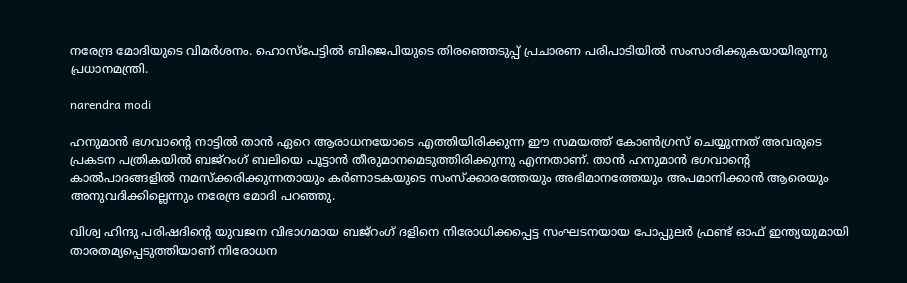നരേന്ദ്ര മോദിയുടെ വിമര്‍ശനം. ഹൊസ്‌പേട്ടില്‍ ബിജെപിയുടെ തിരഞ്ഞെടുപ്പ് പ്രചാരണ പരിപാടിയില്‍ സംസാരിക്കുകയായിരുന്നു പ്രധാനമന്ത്രി.

narendra modi

ഹനുമാന്‍ ഭഗവാന്റെ നാട്ടില്‍ താന്‍ ഏറെ ആരാധനയോടെ എത്തിയിരിക്കുന്ന ഈ സമയത്ത് കോണ്‍ഗ്രസ് ചെയ്യുന്നത് അവരുടെ പ്രകടന പത്രികയില്‍ ബജ്‌റംഗ് ബലിയെ പൂട്ടാന്‍ തീരുമാനമെടുത്തിരിക്കുന്നു എന്നതാണ്. താന്‍ ഹനുമാന്‍ ഭഗവാന്റെ കാല്‍പാദങ്ങളില്‍ നമസ്‌ക്കരിക്കുന്നതായും കര്‍ണാടകയുടെ സംസ്‌ക്കാരത്തേയും അഭിമാനത്തേയും അപമാനിക്കാന്‍ ആരെയും അനുവദിക്കില്ലെന്നും നരേന്ദ്ര മോദി പറഞ്ഞു.

വിശ്വ ഹിന്ദു പരിഷദിന്റെ യുവജന വിഭാഗമായ ബജ്‌റംഗ് ദളിനെ നിരോധിക്കപ്പെട്ട സംഘടനയായ പോപ്പുലര്‍ ഫ്രണ്ട് ഓഫ് ഇന്ത്യയുമായി താരതമ്യപ്പെടുത്തിയാണ് നിരോധന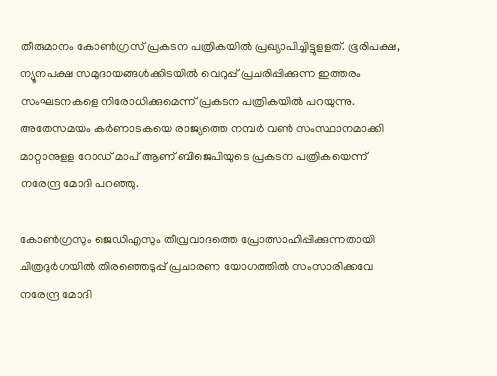തീരുമാനം കോണ്‍ഗ്രസ് പ്രകടന പത്രികയില്‍ പ്രഖ്യാപിച്ചിട്ടുളളത്. ഭൂരിപക്ഷ, ന്യൂനപക്ഷ സമുദായങ്ങള്‍ക്കിടയില്‍ വെറുപ്പ് പ്രചരിപ്പിക്കുന്ന ഇത്തരം സംഘടനകളെ നിരോധിക്കുമെന്ന് പ്രകടന പത്രികയില്‍ പറയുന്നു. അതേസമയം കര്‍ണാടകയെ രാജ്യത്തെ നമ്പര്‍ വണ്‍ സംസ്ഥാനമാക്കി മാറ്റാനുളള റോഡ് മാപ് ആണ് ബിജെപിയുടെ പ്രകടന പത്രികയെന്ന് നരേന്ദ്ര മോദി പറഞ്ഞു.

കോണ്‍ഗ്രസും ജെഡിഎസും തീവ്രവാദത്തെ പ്രോത്സാഹിപ്പിക്കുന്നതായി ചിത്രദുര്‍ഗയില്‍ തിരഞ്ഞെടുപ്പ് പ്രചാരണ യോഗത്തില്‍ സംസാരിക്കവേ നരേന്ദ്ര മോദി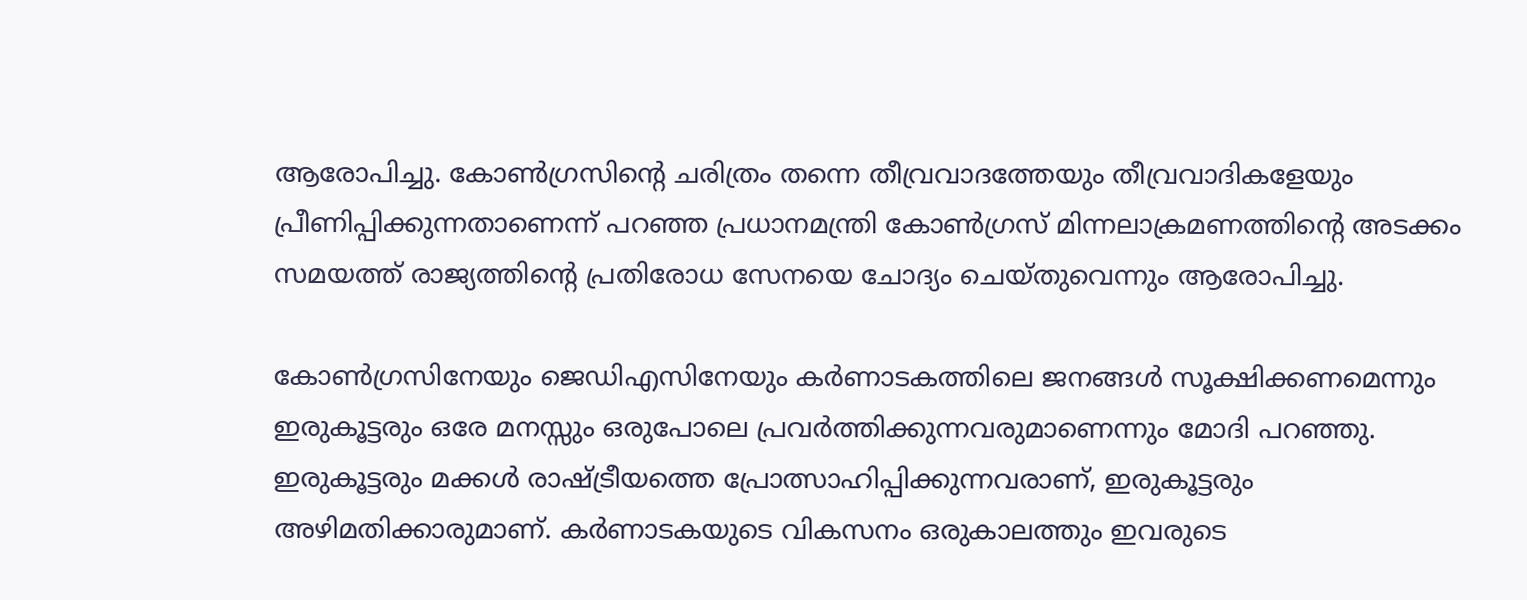ആരോപിച്ചു. കോണ്‍ഗ്രസിന്റെ ചരിത്രം തന്നെ തീവ്രവാദത്തേയും തീവ്രവാദികളേയും പ്രീണിപ്പിക്കുന്നതാണെന്ന് പറഞ്ഞ പ്രധാനമന്ത്രി കോണ്‍ഗ്രസ് മിന്നലാക്രമണത്തിന്റെ അടക്കം സമയത്ത് രാജ്യത്തിന്റെ പ്രതിരോധ സേനയെ ചോദ്യം ചെയ്തുവെന്നും ആരോപിച്ചു.

കോണ്‍ഗ്രസിനേയും ജെഡിഎസിനേയും കര്‍ണാടകത്തിലെ ജനങ്ങള്‍ സൂക്ഷിക്കണമെന്നും ഇരുകൂട്ടരും ഒരേ മനസ്സും ഒരുപോലെ പ്രവര്‍ത്തിക്കുന്നവരുമാണെന്നും മോദി പറഞ്ഞു. ഇരുകൂട്ടരും മക്കള്‍ രാഷ്ട്രീയത്തെ പ്രോത്സാഹിപ്പിക്കുന്നവരാണ്, ഇരുകൂട്ടരും അഴിമതിക്കാരുമാണ്. കര്‍ണാടകയുടെ വികസനം ഒരുകാലത്തും ഇവരുടെ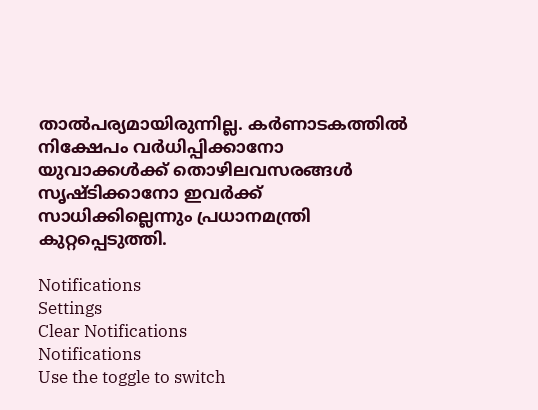താല്‍പര്യമായിരുന്നില്ല. കര്‍ണാടകത്തില്‍ നിക്ഷേപം വര്‍ധിപ്പിക്കാനോ യുവാക്കള്‍ക്ക് തൊഴിലവസരങ്ങള്‍ സൃഷ്ടിക്കാനോ ഇവര്‍ക്ക് സാധിക്കില്ലെന്നും പ്രധാനമന്ത്രി കുറ്റപ്പെടുത്തി.

Notifications
Settings
Clear Notifications
Notifications
Use the toggle to switch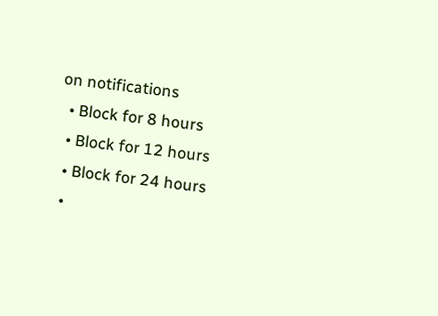on notifications
  • Block for 8 hours
  • Block for 12 hours
  • Block for 24 hours
  •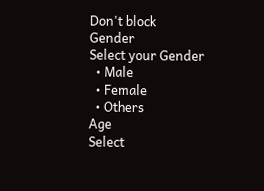Don't block
Gender
Select your Gender
  • Male
  • Female
  • Others
Age
Select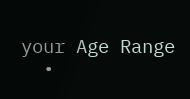your Age Range
  •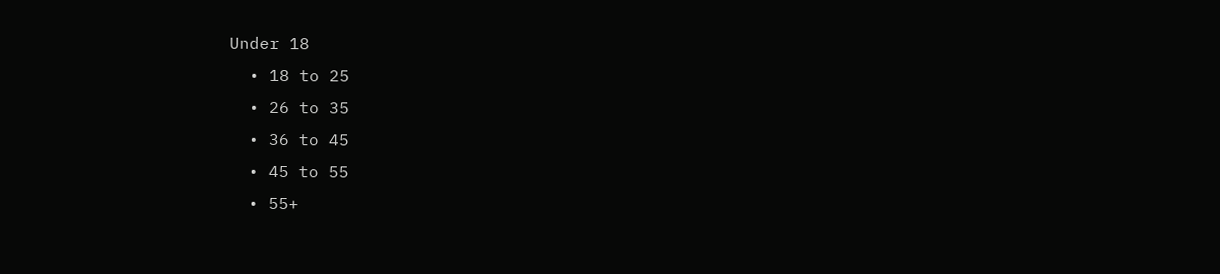Under 18
  • 18 to 25
  • 26 to 35
  • 36 to 45
  • 45 to 55
  • 55+